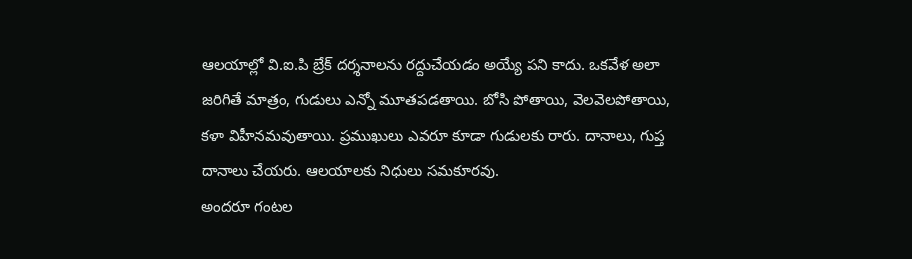ఆలయాల్లో వి.ఐ.పి బ్రేక్ దర్శనాలను రద్దుచేయడం అయ్యే పని కాదు. ఒకవేళ అలా జరిగితే మాత్రం, గుడులు ఎన్నో మూతపడతాయి. బోసి పోతాయి, వెలవెలపోతాయి, కళా విహీనమవుతాయి. ప్రముఖులు ఎవరూ కూడా గుడులకు రారు. దానాలు, గుప్త దానాలు చేయరు. ఆలయాలకు నిధులు సమకూరవు.
అందరూ గంటల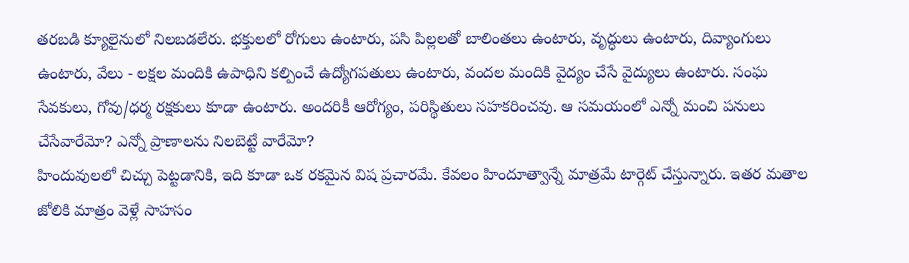తరబడి క్యూలైనులో నిలబడలేరు. భక్తులలో రోగులు ఉంటారు, పసి పిల్లలతో బాలింతలు ఉంటారు, వృద్ధులు ఉంటారు, దివ్యాంగులు ఉంటారు, వేలు - లక్షల మందికి ఉపాధిని కల్పించే ఉద్యోగపతులు ఉంటారు, వందల మందికి వైద్యం చేసే వైద్యులు ఉంటారు. సంఘ సేవకులు, గోవు/ధర్మ రక్షకులు కూడా ఉంటారు. అందరికీ ఆరోగ్యం, పరిస్థితులు సహకరించవు. ఆ సమయంలో ఎన్నో మంచి పనులు చేసేవారేమో? ఎన్నో ప్రాణాలను నిలబెట్టే వారేమో?
హిందువులలో చిచ్చు పెట్టడానికి, ఇది కూడా ఒక రకమైన విష ప్రచారమే. కేవలం హిందూత్వాన్నే మాత్రమే టార్గెట్ చేస్తున్నారు. ఇతర మతాల జోలికి మాత్రం వెళ్లే సాహసం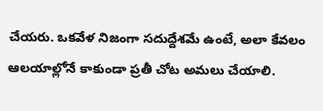చేయరు. ఒకవేళ నిజంగా సదుద్దేశమే ఉంటే, అలా కేవలం ఆలయాల్లోనే కాకుండా ప్రతీ చోట అమలు చేయాలి.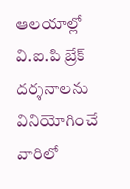ఆలయాల్లో వి.ఐ.పి బ్రేక్ దర్శనాలను వినియోగించే వారిలో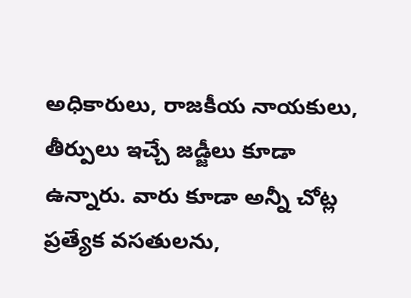అధికారులు, రాజకీయ నాయకులు, తీర్పులు ఇచ్చే జడ్జీలు కూడా ఉన్నారు. వారు కూడా అన్నీ చోట్ల ప్రత్యేక వసతులను,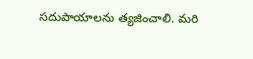సదుపాయాలను త్యజించాలి. మరి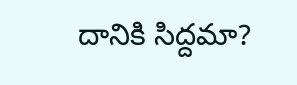దానికి సిద్దమా?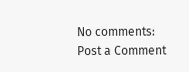No comments:
Post a Comment